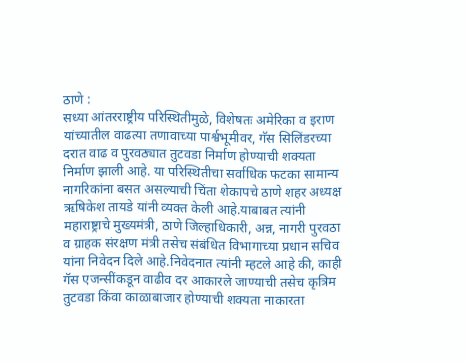ठाणे :
सध्या आंतरराष्ट्रीय परिस्थितीमुळे, विशेषतः अमेरिका व इराण यांच्यातील वाढत्या तणावाच्या पार्श्वभूमीवर, गॅस सिलिंडरच्या दरात वाढ व पुरवठ्यात तुटवडा निर्माण होण्याची शक्यता निर्माण झाली आहे. या परिस्थितीचा सर्वाधिक फटका सामान्य नागरिकांना बसत असल्याची चिंता शेकापचे ठाणे शहर अध्यक्ष ऋषिकेश तायडे यांनी व्यक्त केली आहे.याबाबत त्यांनी महाराष्ट्राचे मुख्यमंत्री, ठाणे जिल्हाधिकारी, अन्न, नागरी पुरवठा व ग्राहक संरक्षण मंत्री तसेच संबंधित विभागाच्या प्रधान सचिव यांना निवेदन दिले आहे.निवेदनात त्यांनी म्हटले आहे की, काही गॅस एजन्सींकडून वाढीव दर आकारले जाण्याची तसेच कृत्रिम तुटवडा किंवा काळाबाजार होण्याची शक्यता नाकारता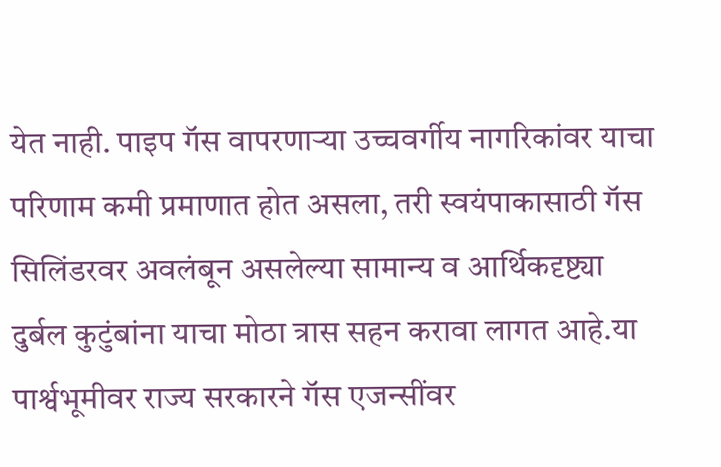येत नाही. पाइप गॅस वापरणाऱ्या उच्चवर्गीय नागरिकांवर याचा परिणाम कमी प्रमाणात होत असला, तरी स्वयंपाकासाठी गॅस सिलिंडरवर अवलंबून असलेल्या सामान्य व आर्थिकदृष्ट्या दुर्बल कुटुंबांना याचा मोठा त्रास सहन करावा लागत आहे.या पार्श्वभूमीवर राज्य सरकारने गॅस एजन्सींवर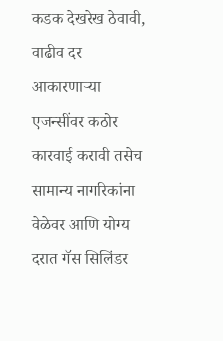कडक देखरेख ठेवावी, वाढीव दर आकारणाऱ्या एजन्सींवर कठोर कारवाई करावी तसेच सामान्य नागरिकांना वेळेवर आणि योग्य दरात गॅस सिलिंडर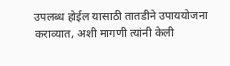उपलब्ध होईल यासाठी तातडीने उपाययोजना कराव्यात, अशी मागणी त्यांनी केली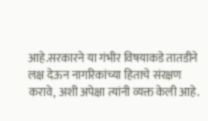आहे.सरकारने या गंभीर विषयाकडे तातडीने लक्ष देऊन नागरिकांच्या हिताचे संरक्षण करावे, अशी अपेक्षा त्यांनी व्यक्त केली आहे.